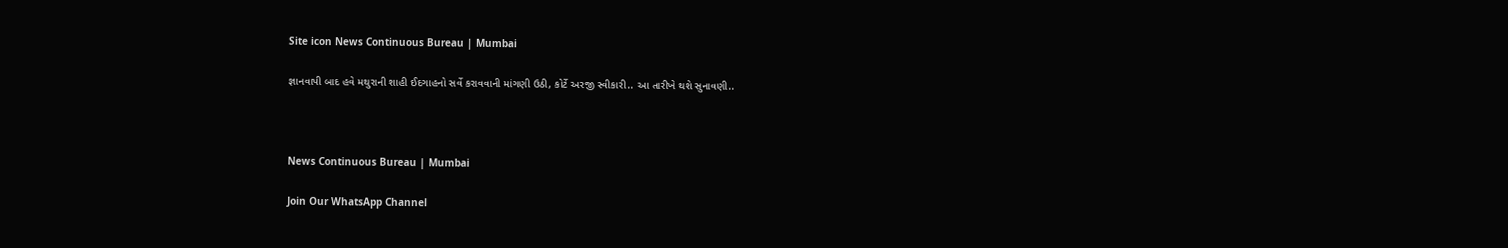Site icon News Continuous Bureau | Mumbai

જ્ઞાનવાપી બાદ હવે મથુરાની શાહી ઈદગાહનો સર્વે કરાવવાની માંગણી ઉઠી, કોર્ટે અરજી સ્વીકારી.. આ તારીખે થશે સુનાવણી..



News Continuous Bureau | Mumbai

Join Our WhatsApp Channel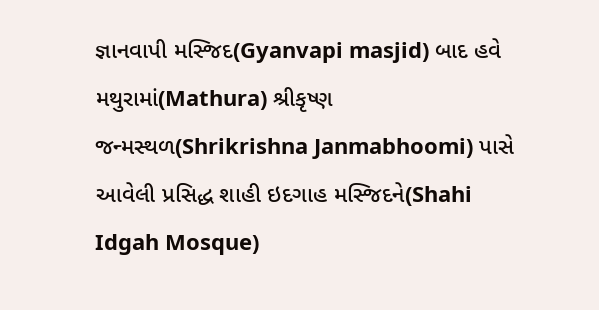જ્ઞાનવાપી મસ્જિદ(Gyanvapi masjid) બાદ હવે મથુરામાં(Mathura) શ્રીકૃષ્ણ જન્મસ્થળ(Shrikrishna Janmabhoomi) પાસે આવેલી પ્રસિદ્ધ શાહી ઇદગાહ મસ્જિદને(Shahi Idgah Mosque)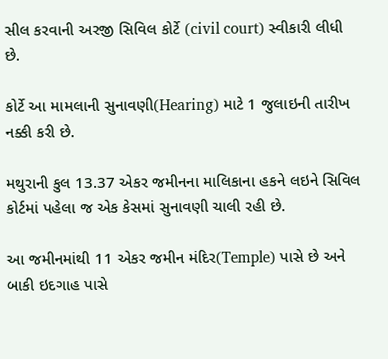સીલ કરવાની અરજી સિવિલ કોર્ટે (civil court) સ્વીકારી લીધી છે.

કોર્ટે આ મામલાની સુનાવણી(Hearing) માટે 1 જુલાઇની તારીખ નક્કી કરી છે.

મથુરાની કુલ 13.37 એકર જમીનના માલિકાના હકને લઇને સિવિલ કોર્ટમાં પહેલા જ એક કેસમાં સુનાવણી ચાલી રહી છે.

આ જમીનમાંથી 11 એકર જમીન મંદિર(Temple) પાસે છે અને બાકી ઇદગાહ પાસે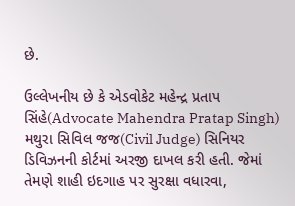છે.

ઉલ્લેખનીય છે કે એડવોકેટ મહેન્દ્ર પ્રતાપ સિંહે(Advocate Mahendra Pratap Singh) મથુરા સિવિલ જજ(Civil Judge) સિનિયર ડિવિઝનની કોર્ટમાં અરજી દાખલ કરી હતી. જેમાં તેમણે શાહી ઇદગાહ પર સુરક્ષા વધારવા,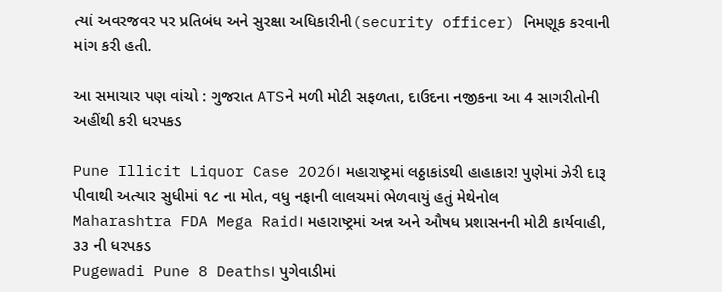ત્યાં અવરજવર પર પ્રતિબંધ અને સુરક્ષા અધિકારીની(security officer) નિમણૂક કરવાની માંગ કરી હતી.

આ સમાચાર પણ વાંચો : ગુજરાત ATSને મળી મોટી સફળતા, દાઉદના નજીકના આ 4 સાગરીતોની અહીંથી કરી ધરપકડ

Pune Illicit Liquor Case 2026। મહારાષ્ટ્રમાં લઠ્ઠાકાંડથી હાહાકાર! પુણેમાં ઝેરી દારૂ પીવાથી અત્યાર સુધીમાં ૧૮ ના મોત, વધુ નફાની લાલચમાં ભેળવાયું હતું મેથેનોલ
Maharashtra FDA Mega Raid। મહારાષ્ટ્રમાં અન્ન અને ઔષધ પ્રશાસનની મોટી કાર્યવાહી, ૩૩ ની ધરપકડ
Pugewadi Pune 8 Deaths। પુગેવાડીમાં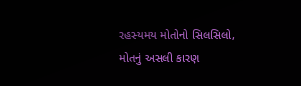રહસ્યમય મોતોનો સિલસિલો, મોતનું અસલી કારણ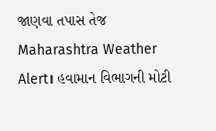જાણવા તપાસ તેજ
Maharashtra Weather Alert। હવામાન વિભાગની મોટી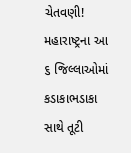ચેતવણી! મહારાષ્ટ્રના આ ૬ જિલ્લાઓમાં કડાકાભડાકા સાથે તૂટી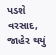પડશે વરસાદ, જાહેર થયું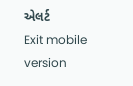એલર્ટ
Exit mobile version